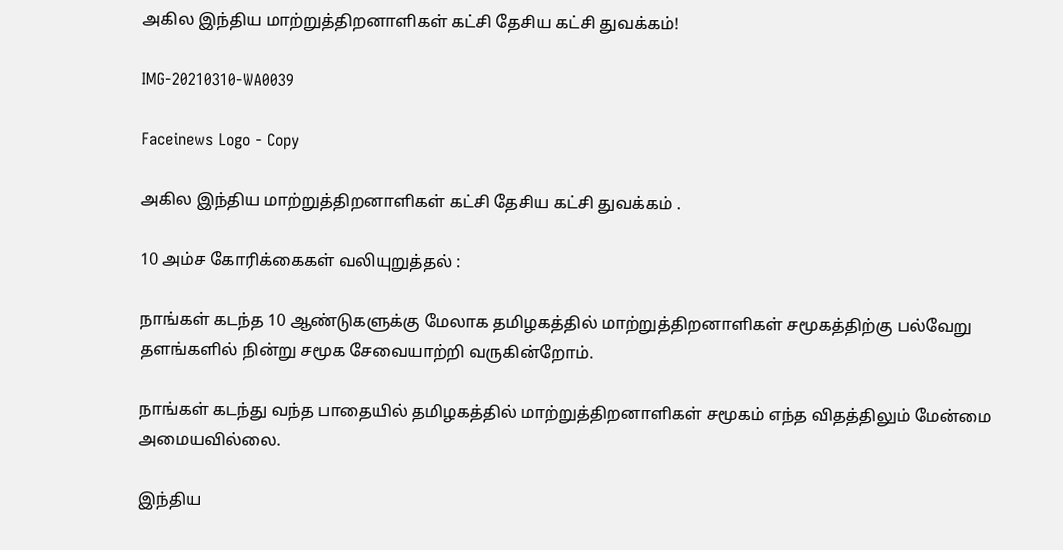அகில இந்திய மாற்றுத்திறனாளிகள் கட்சி தேசிய கட்சி துவக்கம்!

IMG-20210310-WA0039

Faceinews Logo - Copy

அகில இந்திய மாற்றுத்திறனாளிகள் கட்சி தேசிய கட்சி துவக்கம் .

10 அம்ச கோரிக்கைகள் வலியுறுத்தல் :

நாங்கள்‌ கடந்த 10 ஆண்டுகளுக்கு மேலாக தமிழகத்தில்‌ மாற்றுத்திறனாளிகள்‌ சமூகத்திற்கு பல்வேறு தளங்களில்‌ நின்று சமூக சேவையாற்றி வருகின்றோம்‌.

நாங்கள்‌ கடந்து வந்த பாதையில்‌ தமிழகத்தில்‌ மாற்றுத்திறனாளிகள் சமூகம்‌ எந்த விதத்திலும்‌ மேன்மை அமையவில்லை.

இந்திய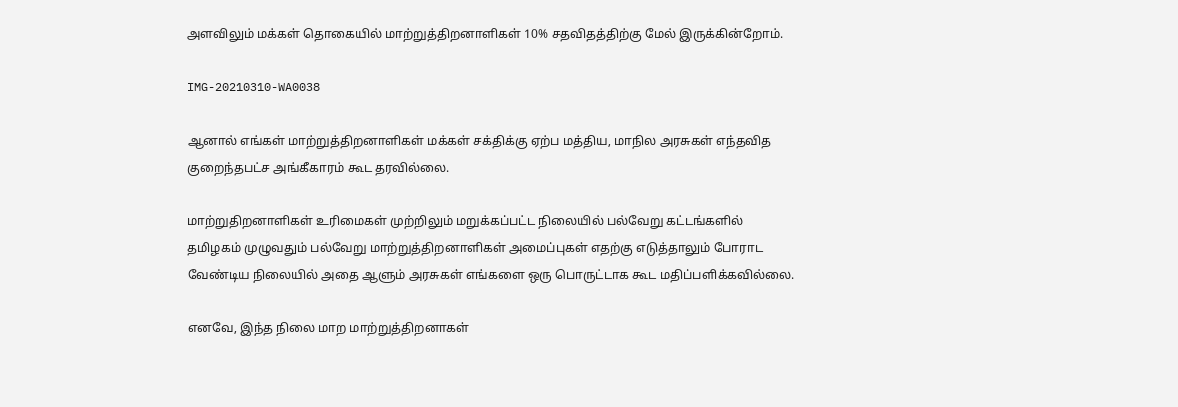அளவிலும்‌ மக்கள் தொகையில்‌ மாற்றுத்திறனாளிகள் 10% சதவிதத்திற்கு மேல்‌ இருக்கின்றோம்‌.

IMG-20210310-WA0038

ஆனால்‌ எங்கள்‌ மாற்றுத்திறனாளிகள்‌ மக்கள்‌ சக்திக்கு ஏற்ப மத்திய, மாநில அரசுகள்‌ எந்தவித குறைந்தபட்ச அங்கீகாரம்‌ கூட தரவில்லை.

மாற்றுதிறனாளிகள்‌ உரிமைகள்‌ முற்றிலும்‌ மறுக்கப்பட்ட நிலையில்‌ பல்வேறு கட்டங்களில்‌ தமிழகம்‌ முழுவதும்‌ பல்வேறு மாற்றுத்திறனாளிகள் அமைப்புகள்‌ எதற்கு எடுத்தாலும்‌ போராட வேண்டிய நிலையில்‌ அதை ஆளும்‌ அரசுகள்‌ எங்களை ஒரு பொருட்டாக கூட மதிப்பளிக்கவில்லை.

எனவே, இந்த நிலை மாற மாற்றுத்திறனாகள்‌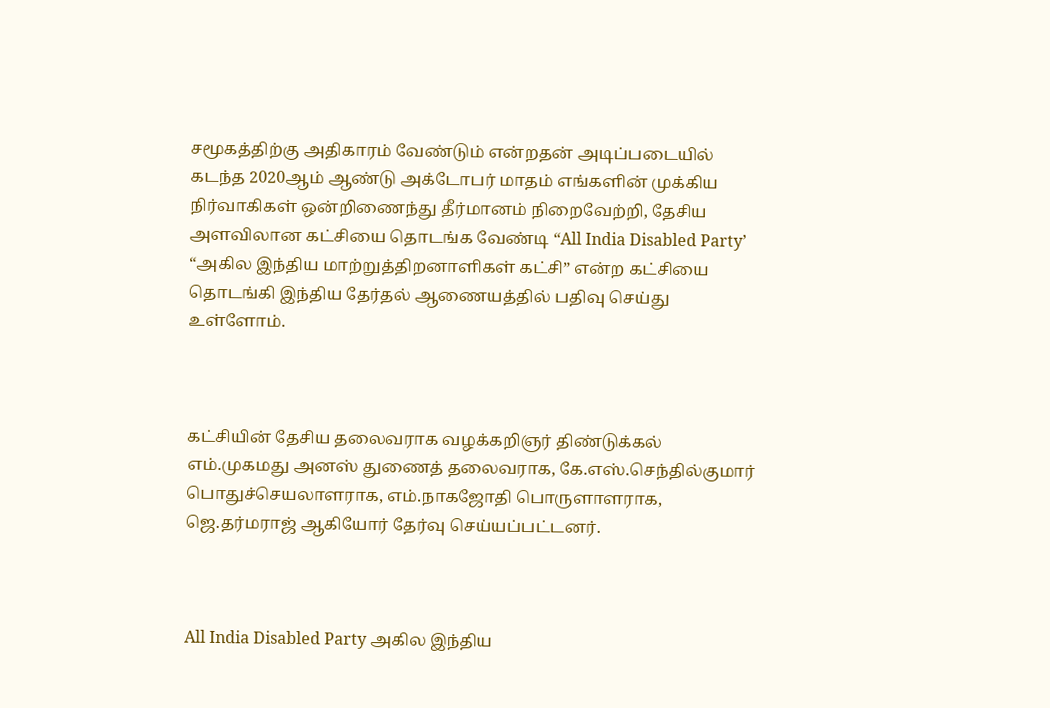சமூகத்திற்கு அதிகாரம்‌ வேண்டும்‌ என்றதன்‌ அடிப்படையில்‌ கடந்த 2020ஆம்‌ ஆண்டு அக்டோபர்‌ மாதம்‌ எங்களின்‌ முக்கிய நிர்வாகிகள்‌ ஒன்றிணைந்து தீர்மானம்‌ நிறைவேற்றி, தேசிய அளவிலான கட்சியை தொடங்க வேண்டி “All India Disabled Party’ “அகில இந்திய மாற்றுத்திறனாளிகள்‌ கட்சி” என்ற கட்சியை தொடங்கி இந்திய தேர்தல்‌ ஆணையத்தில்‌ பதிவு செய்து உள்ளோம்‌.



கட்சியின்‌ தேசிய தலைவராக வழக்கறிஞர்‌ திண்டுக்கல்‌ எம்‌.முகமது அனஸ்‌ துணைத் தலைவராக, கே.எஸ்‌.செந்தில்குமார்‌ பொதுச்செயலாளராக, எம்‌.நாகஜோதி பொருளாளராக, ஜெ.தர்மராஜ்‌ ஆகியோர்‌ தேர்வு செய்யப்பட்டனர்‌.



All India Disabled Party அகில இந்திய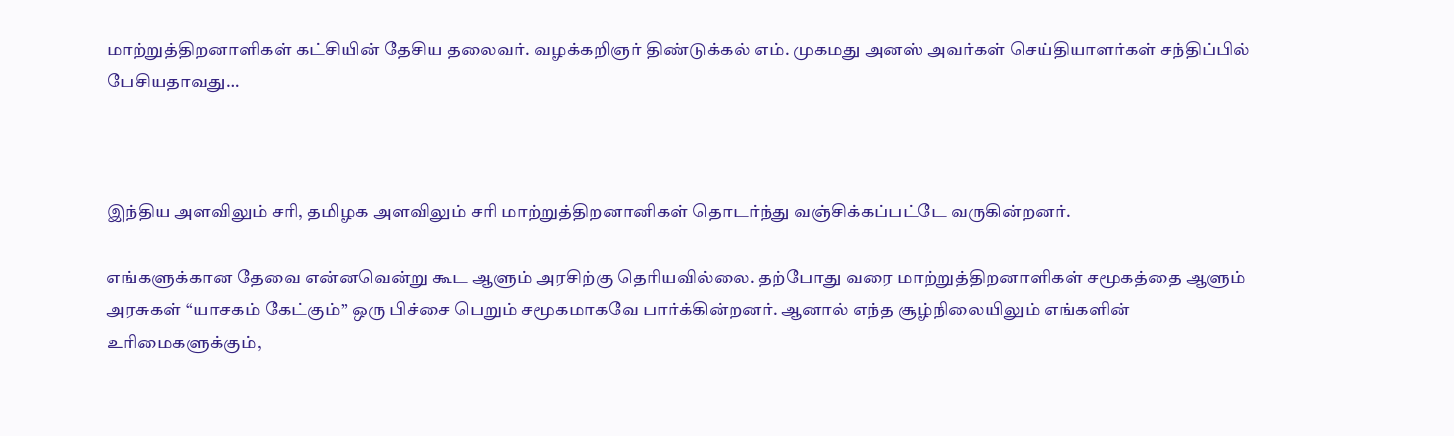மாற்றுத்‌திறனாளிகள்‌ கட்சியின்‌ தேசிய தலைவர்‌. வழக்கறிஞர்‌ திண்டுக்கல்‌ எம்‌. முகமது அனஸ்‌ அவர்கள்‌ செய்தியாளர்கள்‌ சந்திப்பில்‌ பேசியதாவது…



இந்திய அளவிலும்‌ சரி, தமிழக அளவிலும்‌ சரி மாற்றுத்திறனானிகள்‌ தொடர்ந்து வஞ்சிக்கப்பட்டே வருகின்றனர்‌.

எங்களுக்கான தேவை என்னவென்று கூட ஆளும்‌ அரசிற்கு தெரியவில்லை. தற்போது வரை மாற்றுத்திறனாளிகள்‌ சமூகத்தை ஆளும்‌ அரசுகள்‌ “யாசகம்‌ கேட்கும்‌” ஒரு பிச்சை பெறும்‌ சமூகமாகவே பார்க்கின்றனர்‌. ஆனால்‌ எந்த சூழ்நிலையிலும்‌ எங்களின்‌ உரிமைகளுக்கும்‌,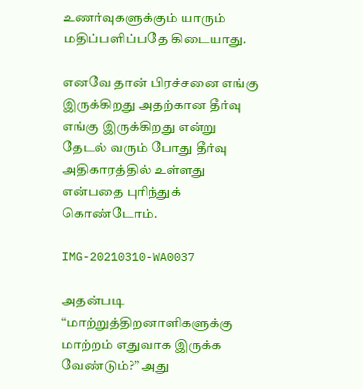உணர்வுகளுக்கும்‌ யாரும்‌ மதிப்பளிப்பதே கிடையாது.

எனவே தான்‌ பிரச்சனை எங்கு இருக்கிறது அதற்கான தீர்வு எங்கு இருக்கிறது என்று தேடல்‌ வரும்‌ போது தீர்வு அதிகாரத்தில்‌ உள்ளது என்பதை புரிந்துக்‌ கொண்டோம்‌.

IMG-20210310-WA0037

அதன்படி “மாற்றுத்திறனாளிகளுக்கு மாற்றம்‌ எதுவாக இருக்க வேண்டும்‌?” அது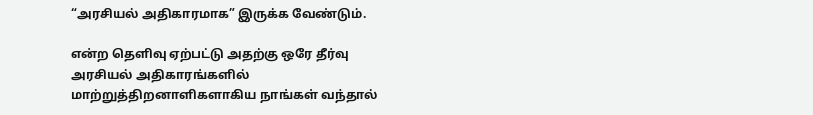“அரசியல்‌ அதிகாரமாக” இருக்க வேண்டும்‌.

என்ற தெளிவு ஏற்பட்டு அதற்கு ஒரே தீர்வு அரசியல்‌ அதிகாரங்களில்‌ மாற்றுத்திறனாளிகளாகிய நாங்கள்‌ வந்தால்‌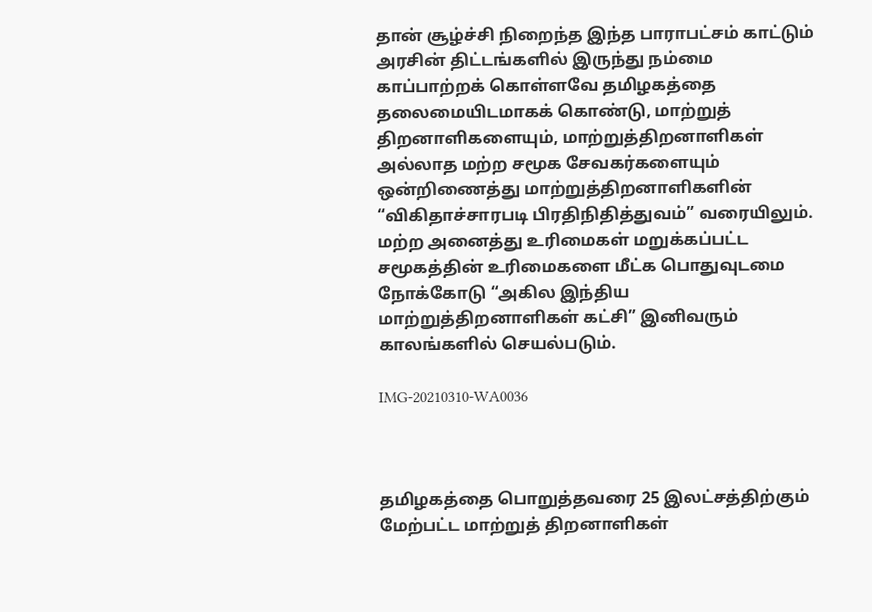தான்‌ சூழ்ச்சி நிறைந்த இந்த பாராபட்சம்‌ காட்டும்‌ அரசின்‌ திட்டங்களில்‌ இருந்து நம்மை காப்பாற்றக்‌ கொள்ளவே தமிழகத்தை தலைமையிடமாகக்‌ கொண்டு, மாற்றுத்‌ திறனாளிகளையும்‌, மாற்றுத்திறனாளிகள்‌ அல்லாத மற்ற சமூக சேவகர்களையும்‌ ஒன்றிணைத்து மாற்றுத்திறனாளிகளின்‌ “விகிதாச்சாரபடி பிரதிநிதித்துவம்‌” வரையிலும்‌. மற்ற அனைத்து உரிமைகள்‌ மறுக்கப்பட்ட சமூகத்தின்‌ உரிமைகளை மீட்க பொதுவுடமை நோக்கோடு “அகில இந்திய மாற்றுத்திறனாளிகள்‌ கட்சி” இனிவரும்‌ காலங்களில்‌ செயல்படும்‌.

IMG-20210310-WA0036



தமிழகத்தை பொறுத்தவரை 25 இலட்சத்திற்கும்‌ மேற்பட்ட மாற்றுத்‌ திறனாளிகள்‌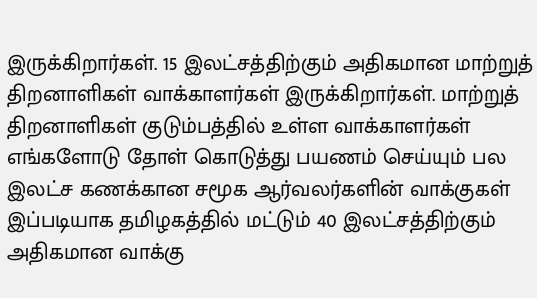இருக்கிறார்கள்‌. 15 இலட்சத்திற்கும்‌ அதிகமான மாற்றுத்‌ திறனாளிகள்‌ வாக்காளர்கள்‌ இருக்கிறார்கள்‌. மாற்றுத்‌ திறனாளிகள்‌ குடும்பத்தில்‌ உள்ள வாக்காளர்கள்‌ எங்களோடு தோள்‌ கொடுத்து பயணம்‌ செய்யும்‌ பல இலட்ச கணக்கான சமூக ஆர்வலர்களின்‌ வாக்குகள்‌ இப்படியாக தமிழகத்தில்‌ மட்டும்‌ 40 இலட்சத்திற்கும்‌ அதிகமான வாக்கு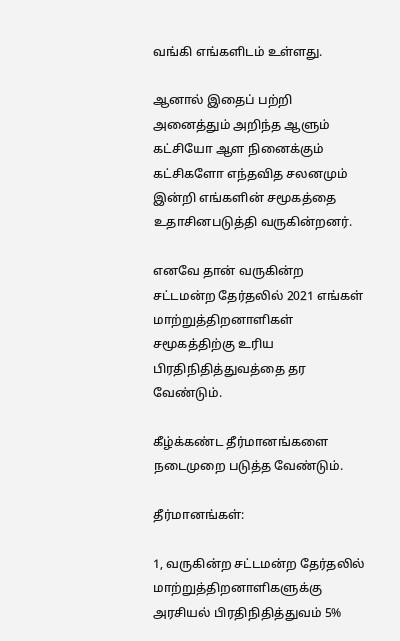வங்கி எங்களிடம்‌ உள்ளது.

ஆனால்‌ இதைப் பற்றி அனைத்தும்‌ அறிந்த ஆளும்‌ கட்சியோ ஆள நினைக்கும்‌ கட்சிகளோ எந்தவித சலனமும்‌ இன்றி எங்களின்‌ சமூகத்தை உதாசினபடுத்தி வருகின்றனர்‌.

எனவே தான்‌ வருகின்ற சட்டமன்ற தேர்தலில்‌ 2021 எங்கள்‌ மாற்றுத்திறனாளிகள்‌ சமூகத்திற்கு உரிய பிரதிநிதித்துவத்தை தர வேண்டும்‌.

கீழ்க்கண்ட தீர்மானங்களை நடைமுறை படுத்த வேண்டும்‌.

தீர்மானங்கள்:

1, வருகின்ற சட்டமன்ற தேர்தலில்‌ மாற்றுத்திறனாளிகளுக்கு அரசியல்‌ பிரதிநிதித்துவம்‌ 5%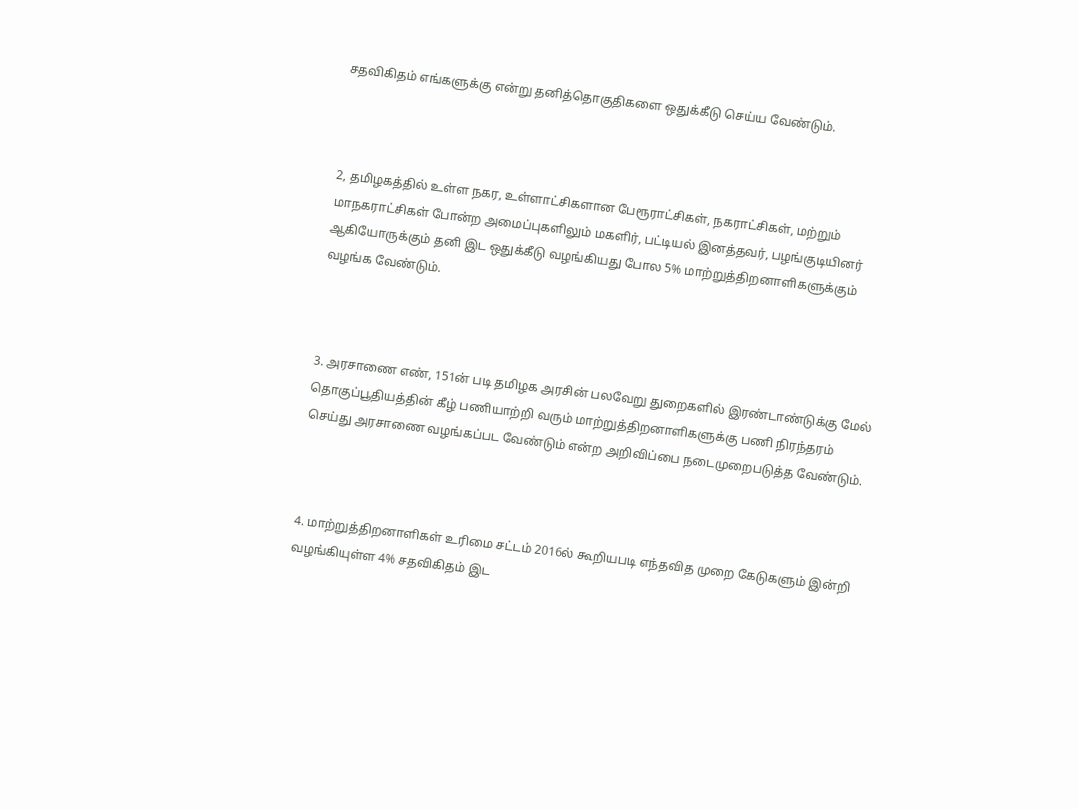சதவிகிதம்‌ எங்களுக்கு என்று தனித்தொகுதிகளை ஒதுக்கீடு செய்ய வேண்டும்‌.



2, தமிழகத்தில்‌ உள்ள நகர, உள்ளாட்சிகளான பேரூராட்சிகள்‌, நகராட்சிகள்‌, மற்றும் மாநகராட்சிகள்‌ போன்ற அமைப்புகளிலும்‌ மகளிர்‌, பட்டியல்‌ இனத்தவர்‌, பழங்குடியினர்‌ ஆகியோருக்கும்‌ தனி இட ஒதுக்கீடு வழங்கியது போல 5% மாற்றுத்திறனாளிகளுக்கும்‌ வழங்க வேண்டும்‌.



3. அரசாணை எண்‌, 151ன்‌ படி தமிழக அரசின்‌ பலவேறு துறைகளில்‌ இரண்டாண்டுக்கு மேல்‌ தொகுப்பூதியத்தின்‌ கீழ்‌ பணியாற்றி வரும்‌ மாற்றுத்திறனாளிகளுக்கு பணி நிரந்தரம்‌ செய்து அரசாணை வழங்கப்பட வேண்டும்‌ என்ற அறிவிப்பை நடைமுறைபடுத்த வேண்டும்‌.



4. மாற்றுத்திறனாளிகள்‌ உரிமை சட்டம்‌ 2016ல்‌ கூறியபடி எந்தவித முறை கேடுகளும்‌ இன்றி வழங்கியுள்ள 4% சதவிகிதம்‌ இட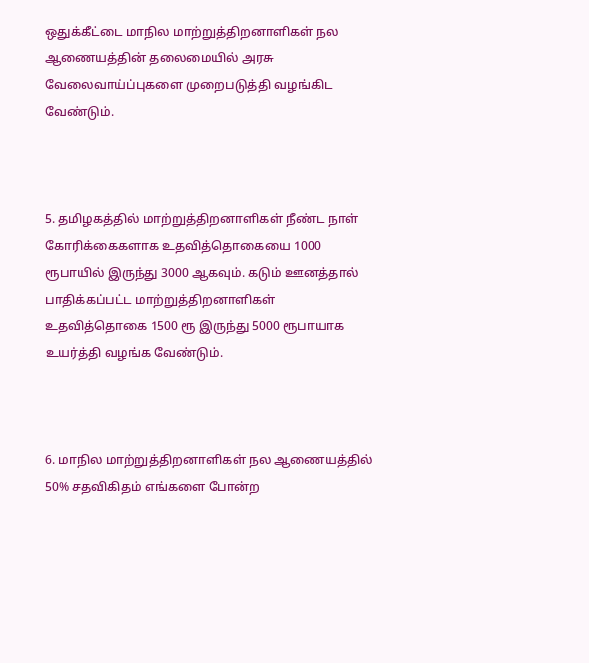ஒதுக்கீட்டை மாநில மாற்றுத்திறனாளிகள்‌ நல ஆணையத்தின்‌ தலைமையில்‌ அரசு வேலைவாய்ப்புகளை முறைபடுத்தி வழங்கிட வேண்டும்‌.



5. தமிழகத்தில்‌ மாற்றுத்திறனாளிகள்‌ நீண்ட நாள்‌ கோரிக்கைகளாக உதவித்தொகையை 1000 ரூபாயில்‌ இருந்து 3000 ஆகவும்‌. கடும்‌ ஊனத்தால்‌ பாதிக்கப்பட்ட மாற்றுத்திறனாளிகள்‌ உதவித்தொகை 1500 ரூ இருந்து 5000 ரூபாயாக உயர்த்தி வழங்க வேண்டும்‌.



6. மாநில மாற்றுத்திறனாளிகள் நல ஆணையத்தில்‌ 50% சதவிகிதம்‌ எங்களை போன்ற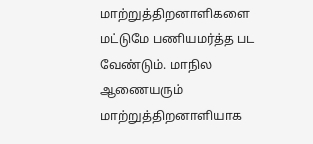மாற்றுத்திறனாளிகளை மட்டுமே பணியமர்த்த பட வேண்டும்‌. மாநில ஆணையரும்‌ மாற்றுத்திறனாளியாக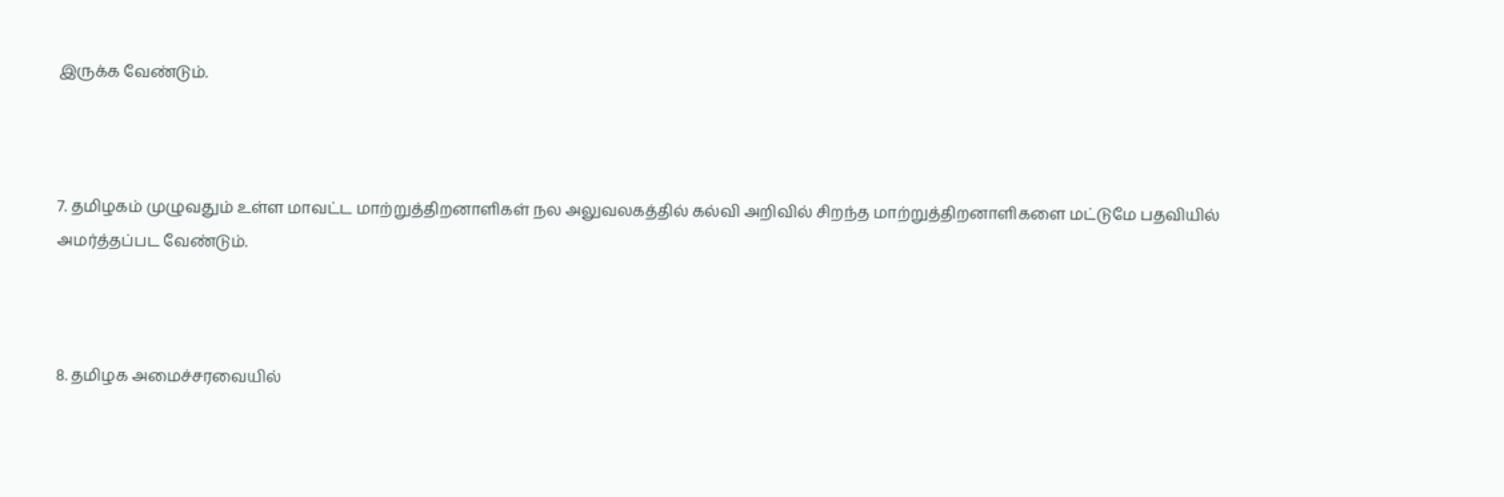இருக்க வேண்டும்‌.



7. தமிழகம்‌ முழுவதும்‌ உள்ள மாவட்ட மாற்றுத்திறனாளிகள்‌ நல அலுவலகத்தில்‌ கல்வி அறிவில்‌ சிறந்த மாற்றுத்திறனாளிகளை மட்டுமே பதவியில்‌ அமர்த்தப்பட வேண்டும்‌.



8. தமிழக அமைச்சரவையில்‌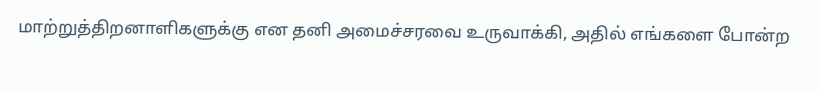மாற்றுத்திறனாளிகளுக்கு என தனி அமைச்சரவை உருவாக்கி, அதில்‌ எங்களை போன்ற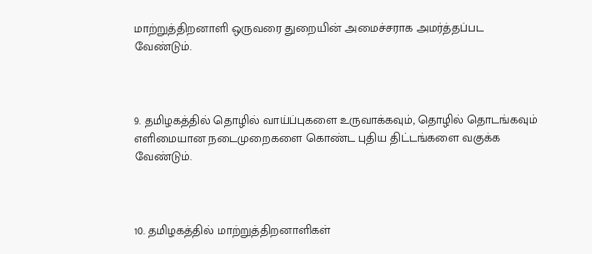மாற்றுத்திறனாளி ஒருவரை துறையின்‌ அமைச்சராக அமர்த்தப்பட வேண்டும்‌.



9. தமிழகத்தில்‌ தொழில்‌ வாய்ப்புகளை உருவாக்கவும்‌, தொழில்‌ தொடங்கவும்‌ எளிமையான நடைமுறைகளை கொண்ட புதிய திட்டங்களை வகுக்க வேண்டும்‌.



10. தமிழகத்தில்‌ மாற்றுத்திறனாளிகள்‌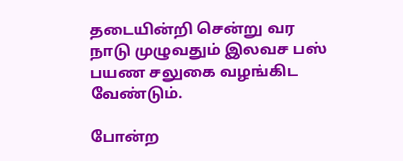தடையின்றி சென்று வர நாடு முழுவதும்‌ இலவச பஸ்‌ பயண சலுகை வழங்கிட வேண்டும்‌.

போன்ற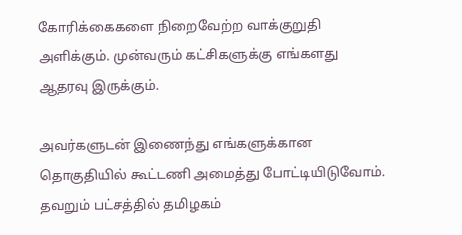கோரிக்கைகளை நிறைவேற்ற வாக்குறுதி அளிக்கும்‌. முன்வரும்‌ கட்சிகளுக்கு எங்களது ஆதரவு இருக்கும்‌.

அவர்களுடன்‌ இணைந்து எங்களுக்கான தொகுதியில்‌ கூட்டணி அமைத்து போட்டியிடுவோம்‌. தவறும்‌ பட்சத்தில்‌ தமிழகம்‌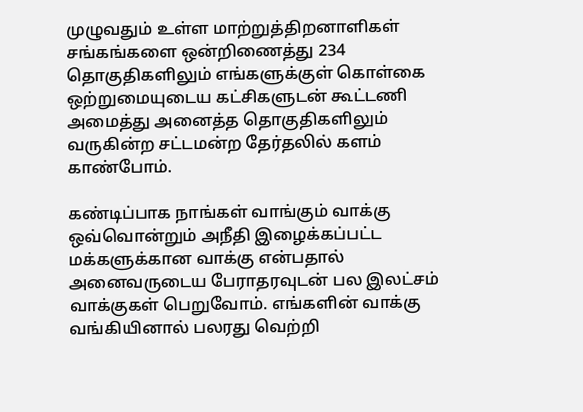முழுவதும்‌ உள்ள மாற்றுத்திறனாளிகள் சங்கங்களை ஒன்றிணைத்து 234 தொகுதிகளிலும்‌ எங்களுக்குள்‌ கொள்கை ஒற்றுமையுடைய கட்சிகளுடன்‌ கூட்டணி அமைத்து அனைத்த தொகுதிகளிலும்‌ வருகின்ற சட்டமன்ற தேர்தலில்‌ களம்‌ காண்போம்‌.

கண்டிப்பாக நாங்கள்‌ வாங்கும்‌ வாக்கு ஒவ்வொன்றும்‌ அநீதி இழைக்கப்பட்ட மக்களுக்கான வாக்கு என்பதால்‌ அனைவருடைய பேராதரவுடன்‌ பல இலட்சம் வாக்குகள்‌ பெறுவோம்‌. எங்களின்‌ வாக்கு வங்கியினால்‌ பலரது வெற்றி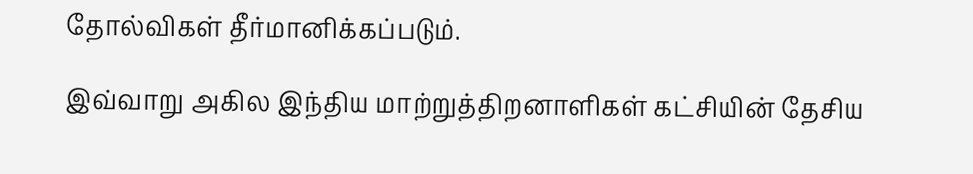தோல்விகள் தீர்மானிக்கப்படும்‌.

இவ்வாறு அகில இந்திய மாற்றுத்திறனாளிகள்‌ கட்சியின்‌ தேசிய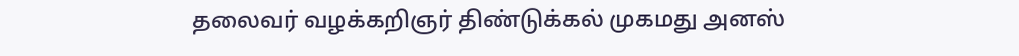தலைவர்‌ வழக்கறிஞர்‌ திண்டுக்கல்‌ முகமது அனஸ்‌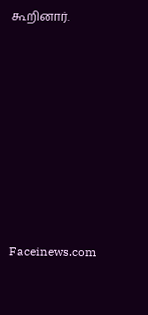கூறினார்‌.











Faceinews.com